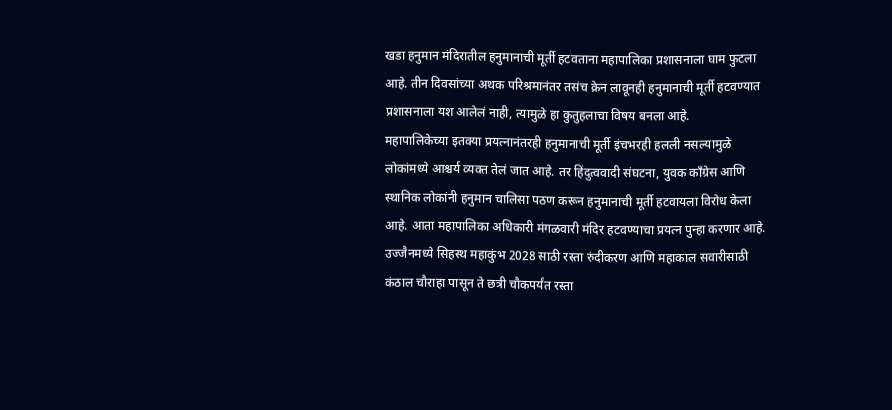खडा हनुमान मंदिरातील हनुमानाची मूर्ती हटवताना महापालिका प्रशासनाला घाम फुटला आहे. तीन दिवसांच्या अथक परिश्रमानंतर तसंच क्रेन लावूनही हनुमानाची मूर्ती हटवण्यात प्रशासनाला यश आलेलं नाही, त्यामुळे हा कुतुहलाचा विषय बनला आहे.
महापालिकेच्या इतक्या प्रयत्नानंतरही हनुमानाची मूर्ती इंचभरही हलली नसल्यामुळे लोकांमध्ये आश्चर्य व्यक्त तेलं जात आहे. तर हिंदुत्ववादी संघटना, युवक काँग्रेस आणि स्थानिक लोकांनी हनुमान चालिसा पठण करून हनुमानाची मूर्ती हटवायला विरोध केला आहे. आता महापालिका अधिकारी मंगळवारी मंदिर हटवण्याचा प्रयत्न पुन्हा करणार आहे.
उज्जैनमध्ये सिहस्थ महाकुंभ 2028 साठी रस्ता रुंदीकरण आणि महाकाल सवारीसाठी कंठाल चौराहा पासून ते छत्री चौकपर्यंत रस्ता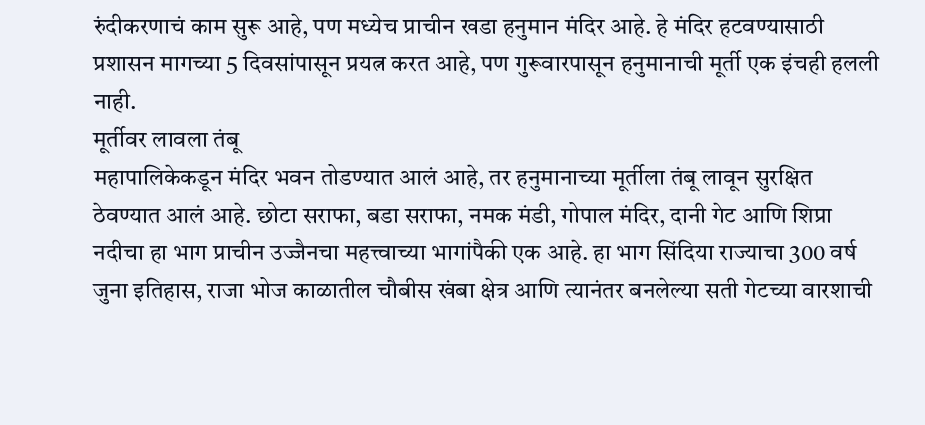रुंदीकरणाचं काम सुरू आहे, पण मध्येच प्राचीन खडा हनुमान मंदिर आहे. हे मंदिर हटवण्यासाठी प्रशासन मागच्या 5 दिवसांपासून प्रयत्न करत आहे, पण गुरूवारपासून हनुमानाची मूर्ती एक इंचही हलली नाही.
मूर्तीवर लावला तंबू
महापालिकेकडून मंदिर भवन तोडण्यात आलं आहे, तर हनुमानाच्या मूर्तीला तंबू लावून सुरक्षित ठेवण्यात आलं आहे. छोटा सराफा, बडा सराफा, नमक मंडी, गोपाल मंदिर, दानी गेट आणि शिप्रा नदीचा हा भाग प्राचीन उज्जैनचा महत्त्वाच्या भागांपैकी एक आहे. हा भाग सिंदिया राज्याचा 300 वर्ष जुना इतिहास, राजा भोज काळातील चौबीस खंबा क्षेत्र आणि त्यानंतर बनलेल्या सती गेटच्या वारशाची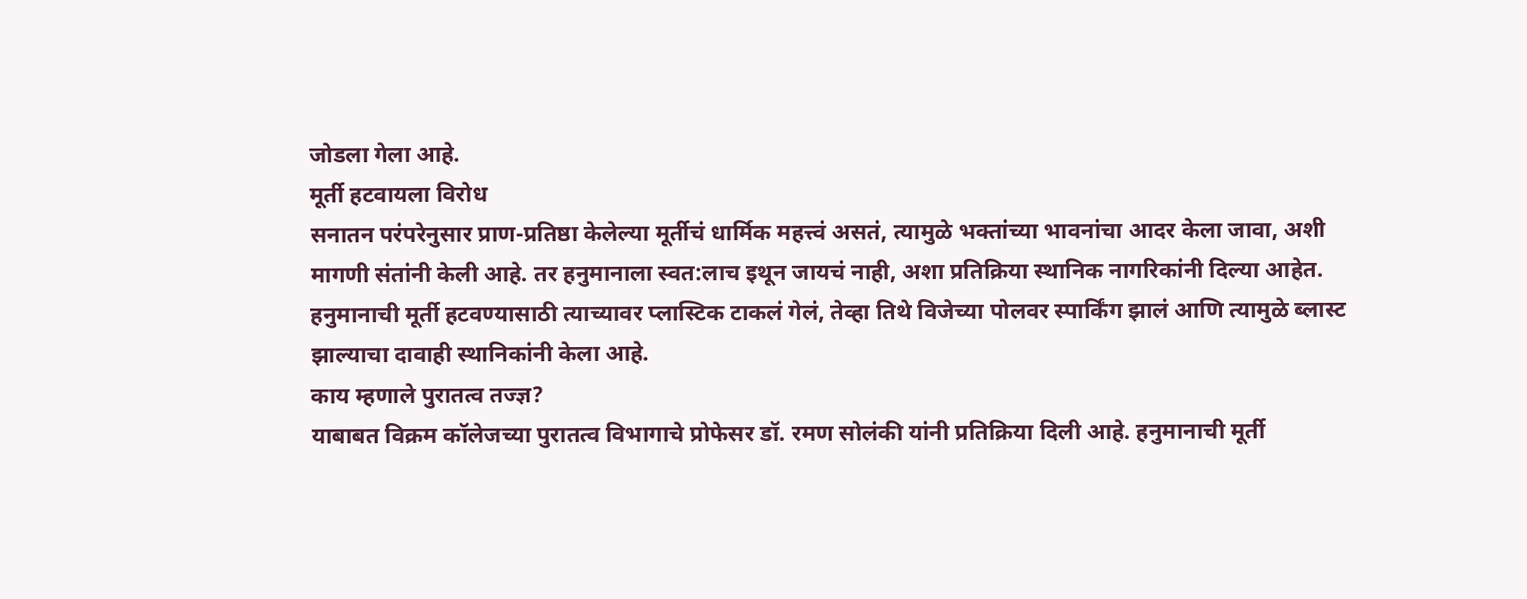जोडला गेला आहे.
मूर्ती हटवायला विरोध
सनातन परंपरेनुसार प्राण-प्रतिष्ठा केलेल्या मूर्तीचं धार्मिक महत्त्वं असतं, त्यामुळे भक्तांच्या भावनांचा आदर केला जावा, अशी मागणी संतांनी केली आहे. तर हनुमानाला स्वत:लाच इथून जायचं नाही, अशा प्रतिक्रिया स्थानिक नागरिकांनी दिल्या आहेत. हनुमानाची मूर्ती हटवण्यासाठी त्याच्यावर प्लास्टिक टाकलं गेलं, तेव्हा तिथे विजेच्या पोलवर स्पार्किंग झालं आणि त्यामुळे ब्लास्ट झाल्याचा दावाही स्थानिकांनी केला आहे.
काय म्हणाले पुरातत्व तज्ज्ञ?
याबाबत विक्रम कॉलेजच्या पुरातत्व विभागाचे प्रोफेसर डॉ. रमण सोलंकी यांनी प्रतिक्रिया दिली आहे. हनुमानाची मूर्ती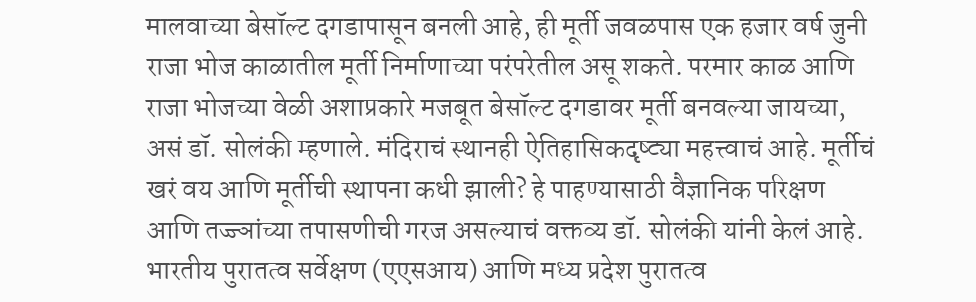मालवाच्या बेसॉल्ट दगडापासून बनली आहे, ही मूर्ती जवळपास एक हजार वर्ष जुनी राजा भोज काळातील मूर्ती निर्माणाच्या परंपरेतील असू शकते. परमार काळ आणि राजा भोजच्या वेळी अशाप्रकारे मजबूत बेसॉल्ट दगडावर मूर्ती बनवल्या जायच्या, असं डॉ. सोलंकी म्हणाले. मंदिराचं स्थानही ऐतिहासिकदृष्ट्या महत्त्वाचं आहे. मूर्तीचं खरं वय आणि मूर्तीची स्थापना कधी झाली? हे पाहण्यासाठी वैज्ञानिक परिक्षण आणि तज्ज्ञांच्या तपासणीची गरज असल्याचं वक्तव्य डॉ. सोलंकी यांनी केलं आहे.
भारतीय पुरातत्व सर्वेक्षण (एएसआय) आणि मध्य प्रदेश पुरातत्व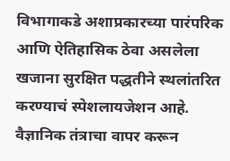विभागाकडे अशाप्रकारच्या पारंपरिक आणि ऐतिहासिक ठेवा असलेला खजाना सुरक्षित पद्धतीने स्थलांतरित करण्याचं स्पेशलायजेशन आहे. वैज्ञानिक तंत्राचा वापर करून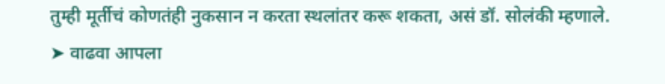तुम्ही मूर्तीचं कोणतंही नुकसान न करता स्थलांतर करू शकता, असं डॉ. सोलंकी म्हणाले.
➤ वाढवा आपला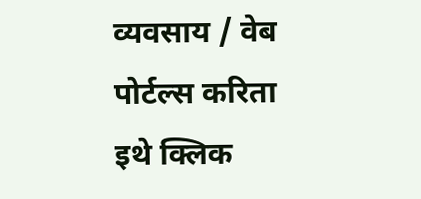व्यवसाय / वेब पोर्टल्स करिता इथे क्लिक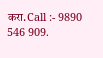करा.Call :- 9890 546 909.